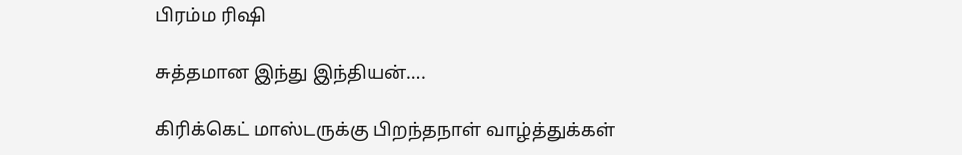பிரம்ம ரிஷி

சுத்தமான இந்து இந்தியன்….

கிரிக்கெட் மாஸ்டருக்கு பிறந்தநாள் வாழ்த்துக்கள்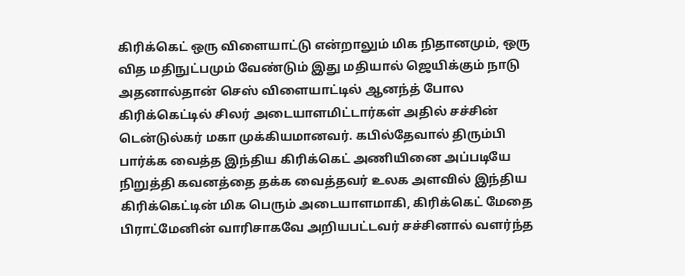கிரிக்கெட் ஒரு விளையாட்டு என்றாலும் மிக நிதானமும், ஒரு வித மதிநுட்பமும் வேண்டும் இது மதியால் ஜெயிக்கும் நாடு அதனால்தான் செஸ் விளையாட்டில் ஆனந்த் போல கிரிக்கெட்டில் சிலர் அடையாளமிட்டார்கள் அதில் சச்சின் டென்டுல்கர் மகா முக்கியமானவர். கபில்தேவால் திரும்பி பார்க்க வைத்த இந்திய கிரிக்கெட் அணியினை அப்படியே நிறுத்தி கவனத்தை தக்க வைத்தவர் உலக அளவில் இந்திய கிரிக்கெட்டின் மிக பெரும் அடையாளமாகி, கிரிக்கெட் மேதை பிராட்மேனின் வாரிசாகவே அறியபட்டவர் சச்சினால் வளர்ந்த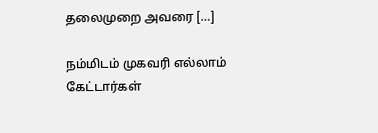தலைமுறை அவரை […]

நம்மிடம் முகவரி எல்லாம் கேட்டார்கள்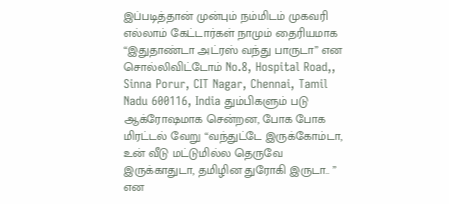இப்படித்தான் முன்பும் நம்மிடம் முகவரி எல்லாம் கேட்டார்கள் நாமும் தைரியமாக “இதுதாண்டா அட்ரஸ் வந்து பாருடா” என சொல்லிவிட்டோம் No.8, Hospital Road,, Sinna Porur, CIT Nagar, Chennai, Tamil Nadu 600116, India தும்பிகளும் படு ஆக்ரோஷமாக சென்றன, போக போக மிரட்டல் வேறு “வந்துட்டே இருக்கோம்டா, உன் வீடு மட்டுமில்ல தெருவே இருக்காதுடா, தமிழின துரோகி இருடா.. ” என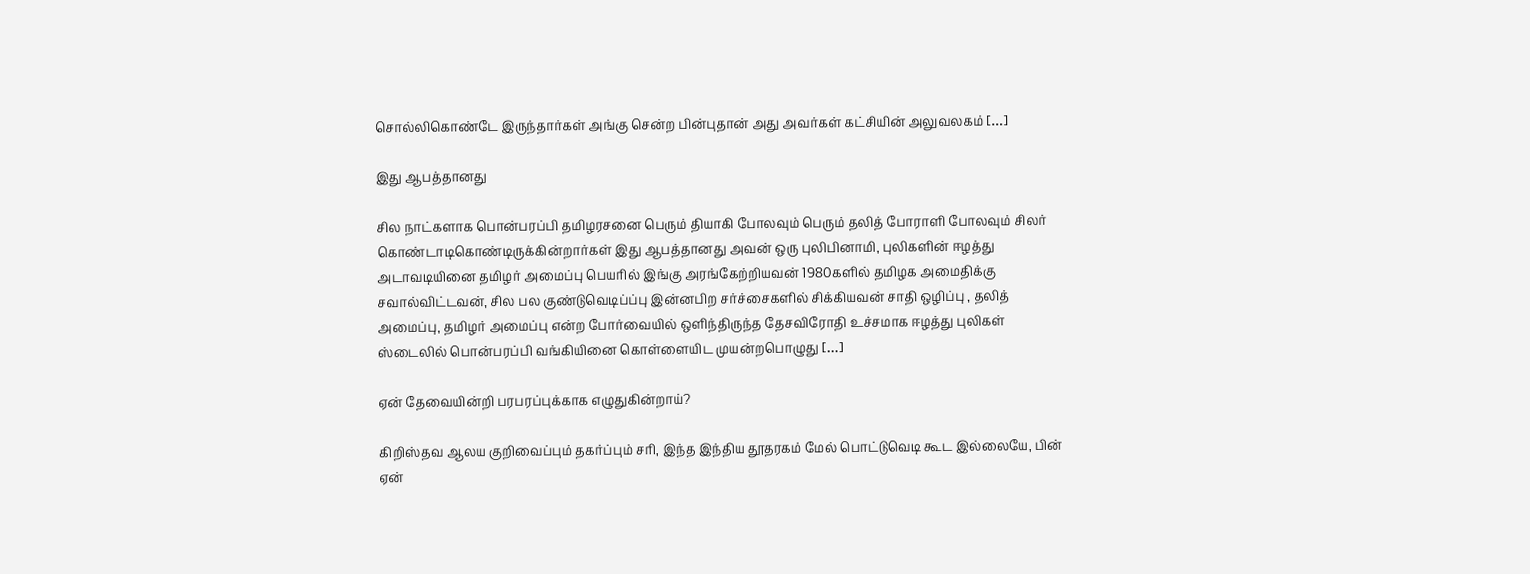சொல்லிகொண்டே இருந்தார்கள் அங்கு சென்ற பின்புதான் அது அவர்கள் கட்சியின் அலுவலகம் […]

இது ஆபத்தானது

சில நாட்களாக பொன்பரப்பி தமிழரசனை பெரும் தியாகி போலவும் பெரும் தலித் போராளி போலவும் சிலர் கொண்டாடிகொண்டிருக்கின்றார்கள் இது ஆபத்தானது அவன் ஒரு புலிபினாமி, புலிகளின் ஈழத்து அடாவடியினை தமிழர் அமைப்பு பெயரில் இங்கு அரங்கேற்றியவன் 1980களில் தமிழக அமைதிக்கு சவால்விட்டவன், சில பல குண்டுவெடிப்ப்பு இன்னபிற சர்ச்சைகளில் சிக்கியவன் சாதி ஒழிப்பு , தலித் அமைப்பு, தமிழர் அமைப்பு என்ற போர்வையில் ஒளிந்திருந்த தேசவிரோதி உச்சமாக ஈழத்து புலிகள் ஸ்டைலில் பொன்பரப்பி வங்கியினை கொள்ளையிட முயன்றபொழுது […]

ஏன் தேவையின்றி பரபரப்புக்காக எழுதுகின்றாய்?

கிறிஸ்தவ ஆலய குறிவைப்பும் தகர்ப்பும் சரி, இந்த இந்திய தூதரகம் மேல் பொட்டுவெடி கூட இல்லையே, பின் ஏன்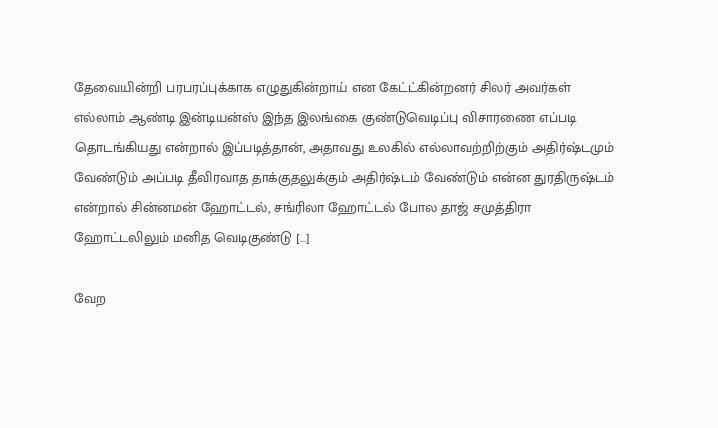தேவையின்றி பரபரப்புக்காக எழுதுகின்றாய் என கேட்ட்கின்றனர் சிலர் அவர்கள் எல்லாம் ஆண்டி இன்டியன்ஸ் இந்த இலங்கை குண்டுவெடிப்பு விசாரணை எப்படி தொடங்கியது என்றால் இப்படித்தான், அதாவது உலகில் எல்லாவற்றிற்கும் அதிர்ஷ்டமும் வேண்டும் அப்படி தீவிரவாத தாக்குதலுக்கும் அதிர்ஷ்டம் வேண்டும் என்ன துரதிருஷ்டம் என்றால் சின்னமன் ஹோட்டல், சங்ரிலா ஹோட்டல் போல தாஜ் சமுத்திரா ஹோட்டலிலும் மனித வெடிகுண்டு […]

வேற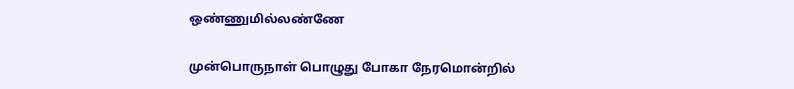ஒண்ணுமில்லண்ணே

முன்பொருநாள் பொழுது போகா நேரமொன்றில்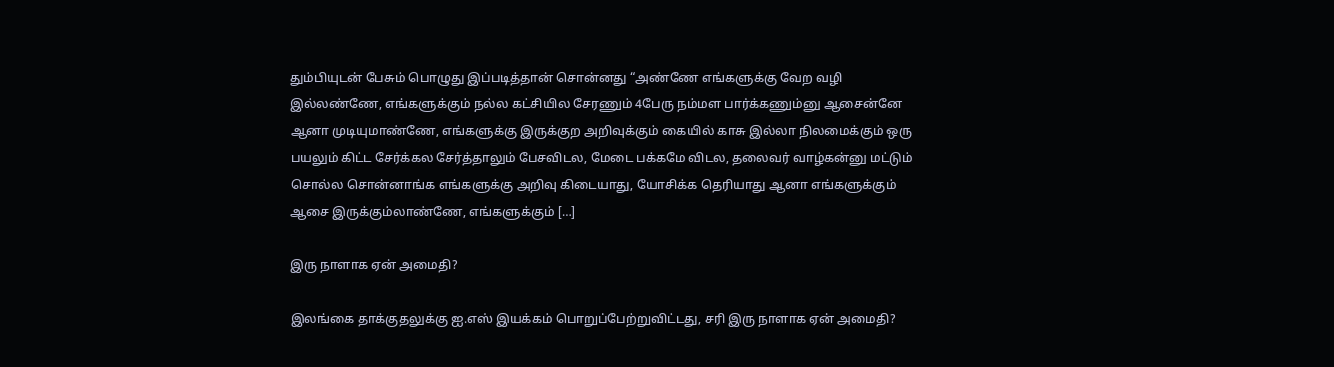தும்பியுடன் பேசும் பொழுது இப்படித்தான் சொன்னது “அண்ணே எங்களுக்கு வேற வழி இல்லண்ணே, எங்களுக்கும் நல்ல கட்சியில சேரணும் 4பேரு நம்மள பார்க்கணும்னு ஆசைன்னே ஆனா முடியுமாண்ணே, எங்களுக்கு இருக்குற அறிவுக்கும் கையில் காசு இல்லா நிலமைக்கும் ஒரு பயலும் கிட்ட சேர்க்கல‌ சேர்த்தாலும் பேசவிடல, மேடை பக்கமே விடல, தலைவர் வாழ்கன்னு மட்டும் சொல்ல சொன்னாங்க‌ எங்களுக்கு அறிவு கிடையாது, யோசிக்க தெரியாது ஆனா எங்களுக்கும் ஆசை இருக்கும்லாண்ணே, எங்களுக்கும் […]

இரு நாளாக ஏன் அமைதி?

இலங்கை தாக்குதலுக்கு ஐ.எஸ் இயக்கம் பொறுப்பேற்றுவிட்டது, சரி இரு நாளாக ஏன் அமைதி?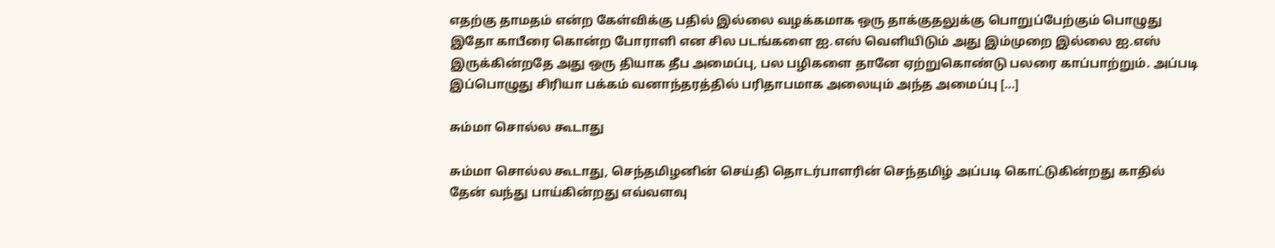எதற்கு தாமதம் என்ற கேள்விக்கு பதில் இல்லை வழக்கமாக ஒரு தாக்குதலுக்கு பொறுப்பேற்கும் பொழுது இதோ காபீரை கொன்ற போராளி என சில படங்களை ஐ.எஸ் வெளியிடும் அது இம்முறை இல்லை ஐ.எஸ் இருக்கின்றதே அது ஒரு தியாக தீப அமைப்பு, பல பழிகளை தானே ஏற்றுகொண்டு பலரை காப்பாற்றும். அப்படி இப்பொழுது சிரியா பக்கம் வனாந்தரத்தில் பரிதாபமாக அலையும் அந்த அமைப்பு […]

சும்மா சொல்ல கூடாது

சும்மா சொல்ல கூடாது, செந்தமிழனின் செய்தி தொடர்பாளரின் செந்தமிழ் அப்படி கொட்டுகின்றது காதில் தேன் வந்து பாய்கின்றது எவ்வளவு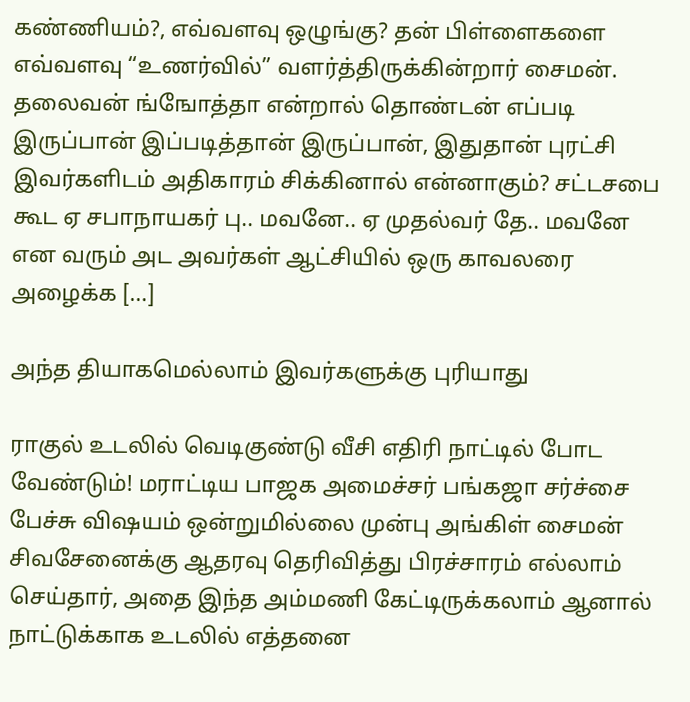கண்ணியம்?, எவ்வளவு ஒழுங்கு? தன் பிள்ளைகளை எவ்வளவு “உணர்வில்” வளர்த்திருக்கின்றார் சைமன். தலைவன் ங்ஙோத்தா என்றால் தொண்டன் எப்படி இருப்பான் இப்படித்தான் இருப்பான், இதுதான் புரட்சி இவர்களிடம் அதிகாரம் சிக்கினால் என்னாகும்? சட்டசபை கூட ஏ சபாநாயகர் பு.. மவனே.. ஏ முதல்வர் தே.. மவனே என வரும் அட அவர்கள் ஆட்சியில் ஒரு காவலரை அழைக்க […]

அந்த தியாகமெல்லாம் இவர்களுக்கு புரியாது

ராகுல் உடலில் வெடிகுண்டு வீசி எதிரி நாட்டில் போட வேண்டும்! மராட்டிய பாஜக அமைச்சர் பங்கஜா சர்ச்சை பேச்சு விஷயம் ஒன்றுமில்லை முன்பு அங்கிள் சைமன் சிவசேனைக்கு ஆதரவு தெரிவித்து பிரச்சாரம் எல்லாம் செய்தார், அதை இந்த அம்மணி கேட்டிருக்கலாம் ஆனால் நாட்டுக்காக உடலில் எத்தனை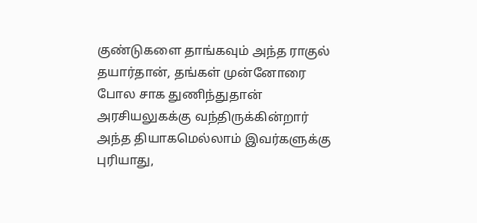குண்டுகளை தாங்கவும் அந்த ராகுல் தயார்தான், தங்கள் முன்னோரை போல சாக துணிந்துதான் அரசியலுகக்கு வந்திருக்கின்றார் அந்த தியாகமெல்லாம் இவர்களுக்கு புரியாது,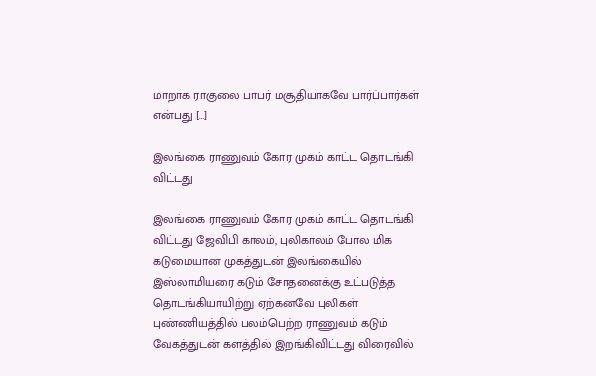மாறாக ராகுலை பாபர் மசூதியாகவே பார்ப்பார்கள் என்பது […]

இலங்கை ராணுவம் கோர முகம் காட்ட தொடங்கி விட்டது

இலங்கை ராணுவம் கோர முகம் காட்ட தொடங்கி விட்டது ஜேவிபி காலம், புலிகாலம் போல மிக கடுமையான முகத்துடன் இலங்கையில் இஸ்லாமியரை கடும் சோதனைக்கு உட்படுத்த தொடங்கியாயிற்று ஏற்கனவே புலிகள் புண்ணியத்தில் பலம்பெற்ற ராணுவம் கடும் வேகத்துடன் களத்தில் இறங்கிவிட்டது விரைவில்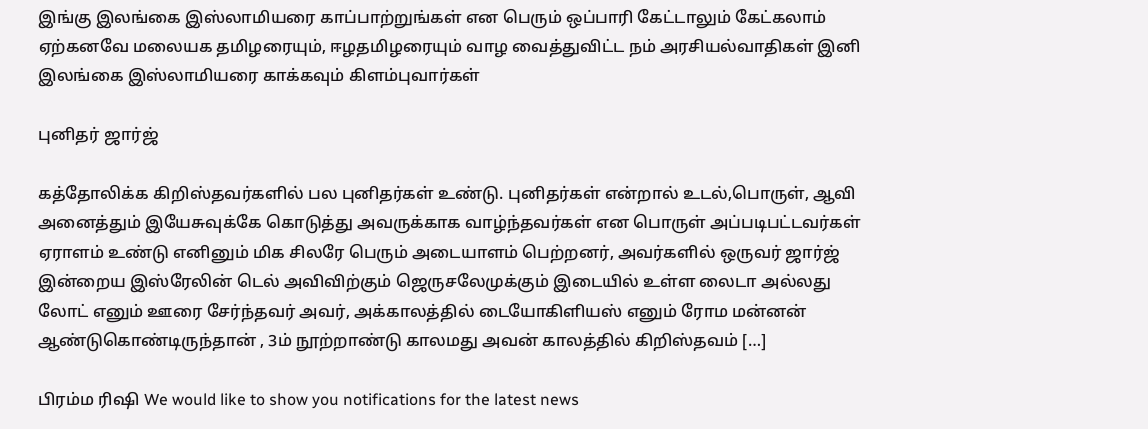இங்கு இலங்கை இஸ்லாமியரை காப்பாற்றுங்கள் என பெரும் ஒப்பாரி கேட்டாலும் கேட்கலாம் ஏற்கனவே மலையக தமிழரையும், ஈழதமிழரையும் வாழ வைத்துவிட்ட நம் அரசியல்வாதிகள் இனி இலங்கை இஸ்லாமியரை காக்கவும் கிளம்புவார்கள்

புனிதர் ஜார்ஜ்

கத்தோலிக்க கிறிஸ்தவர்களில் பல புனிதர்கள் உண்டு. புனிதர்கள் என்றால் உடல்,பொருள், ஆவி அனைத்தும் இயேசுவுக்கே கொடுத்து அவருக்காக வாழ்ந்தவர்கள் என பொருள் அப்படிபட்டவர்கள் ஏராளம் உண்டு எனினும் மிக சிலரே பெரும் அடையாளம் பெற்றனர், அவர்களில் ஒருவர் ஜார்ஜ் இன்றைய இஸ்ரேலின் டெல் அவிவிற்கும் ஜெருசலேமுக்கும் இடையில் உள்ள லைடா அல்லது லோட் எனும் ஊரை சேர்ந்தவர் அவர், அக்காலத்தில் டையோகிளியஸ் எனும் ரோம மன்னன் ஆண்டுகொண்டிருந்தான் , 3ம் நூற்றாண்டு காலமது அவன் காலத்தில் கிறிஸ்தவம் […]

பிரம்ம ரிஷி We would like to show you notifications for the latest news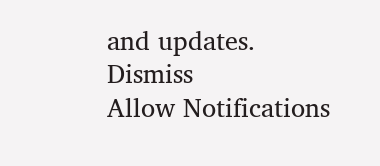and updates.
Dismiss
Allow Notifications